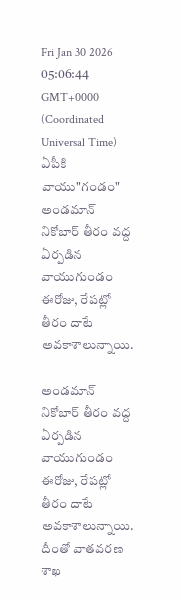Fri Jan 30 2026 05:06:44 GMT+0000 (Coordinated Universal Time)
ఏపీకి వాయు"గండం"
అండమాన్ నికోబార్ తీరం వద్ద ఏర్పడిన వాయుగుండం ఈరోజు, రేపట్లో తీరం దాటే అవకాశాలున్నాయి.

అండమాన్ నికోబార్ తీరం వద్ద ఏర్పడిన వాయుగుండం ఈరోజు, రేపట్లో తీరం దాటే అవకాశాలున్నాయి. దీంతో వాతవరణ శాఖ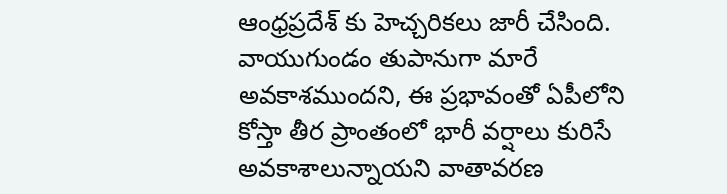ఆంధ్రప్రదేశ్ కు హెచ్చరికలు జారీ చేసింది. వాయుగుండం తుపానుగా మారే అవకాశముందని, ఈ ప్రభావంతో ఏపీలోని కోస్తా తీర ప్రాంతంలో భారీ వర్షాలు కురిసే అవకాశాలున్నాయని వాతావరణ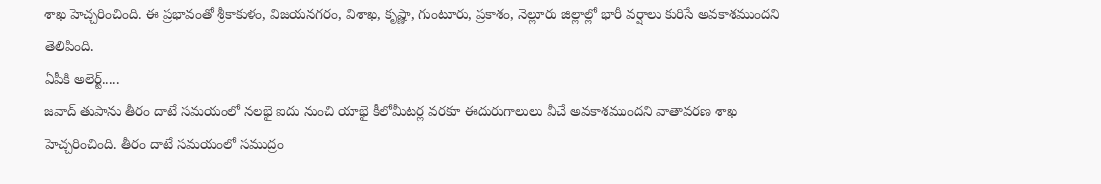శాఖ హెచ్చరించింది. ఈ ప్రభావంతో శ్రీకాకుళం, విజయనగరం, విశాఖ, కృష్ణా, గుంటూరు, ప్రకాశం, నెల్లూరు జిల్లాల్లో భారీ వర్షాలు కురిసే అవకాశముందని తెలిపింది.
ఏపీకి అలెర్ట్.....
జవాద్ తుపాను తీరం దాటే సమయంలో నలభై ఐదు నుంచి యాభై కీలోమీటర్ల వరకూ ఈదురుగాలులు వీచే అవకాశముందని వాతావరణ శాఖ హెచ్చరించింది. తీరం దాటే సమయంలో సముద్రం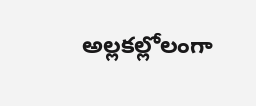అల్లకల్లోలంగా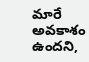మారే అవకాశం ఉందని,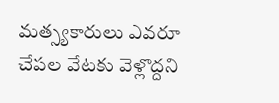మత్స్యకారులు ఎవరూ చేపల వేటకు వెళ్లొద్దని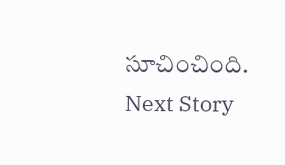సూచించింది.
Next Story